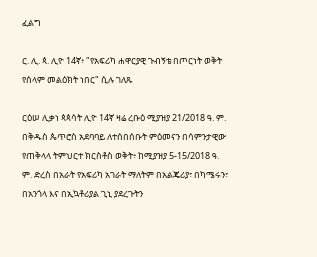ፈልግ

ር. ሊ. ጳ. ሊዮ 14ኛ፥ "የአፍሪካ ሐዋርያዊ ጉብኝቴ በጦርነት ወቅት የሰላም መልዕክት ነበር" ሲሉ ገለጹ

ርዕሠ ሊቃነ ጳጳሳት ሊዮ 14ኛ ዛሬ ረቡዕ ሚያዝያ 21/2018 ዓ. ም. በቅዱስ ጴጥሮስ አደባባይ ለተሰበሰቡት ምዕመናን በሳምንታዊው የጠቅላላ ትምህርተ ክርስቶስ ወቅት፥ ከሚያዝያ 5-15/2018 ዓ. ም. ድረስ በአራት የአፍሪካ አገራት ማለትም በአልጄሪያ፣ በካሜሩን፣ በአንጎላ እና በኢኳቶሪያል ጊኒ ያደረጉትን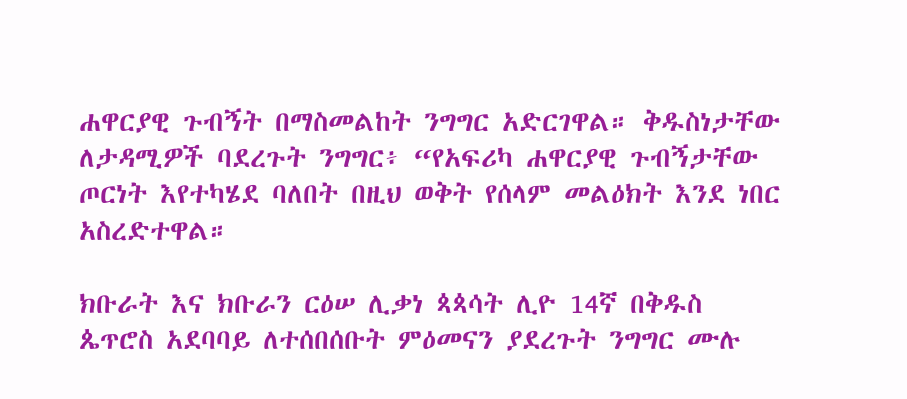ሐዋርያዊ ጉብኝት በማስመልከት ንግግር አድርገዋል። ቅዱስነታቸው ለታዳሚዎች ባደረጉት ንግግር፥ “የአፍሪካ ሐዋርያዊ ጉብኝታቸው ጦርነት እየተካሄደ ባለበት በዚህ ወቅት የሰላም መልዕክት እንደ ነበር አስረድተዋል።

ክቡራት እና ክቡራን ርዕሠ ሊቃነ ጳጳሳት ሊዮ 14ኛ በቅዱስ ጴጥሮስ አደባባይ ለተሰበሰቡት ምዕመናን ያደረጉት ንግግር ሙሉ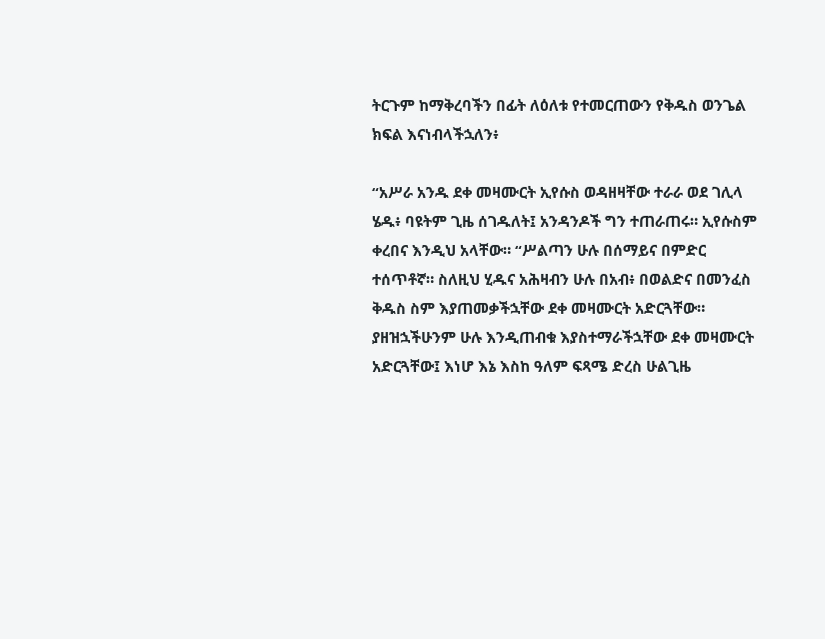ትርጉም ከማቅረባችን በፊት ለዕለቱ የተመርጠውን የቅዱስ ወንጌል ክፍል እናነብላችኋለን፥

“አሥራ አንዱ ደቀ መዛሙርት ኢየሱስ ወዳዘዛቸው ተራራ ወደ ገሊላ ሄዱ፥ ባዩትም ጊዜ ሰገዱለት፤ አንዳንዶች ግን ተጠራጠሩ። ኢየሱስም ቀረበና እንዲህ አላቸው። “ሥልጣን ሁሉ በሰማይና በምድር ተሰጥቶኛ። ስለዚህ ሂዱና አሕዛብን ሁሉ በአብ፥ በወልድና በመንፈስ ቅዱስ ስም እያጠመቃችኋቸው ደቀ መዛሙርት አድርጓቸው። ያዘዝኋችሁንም ሁሉ እንዲጠብቁ እያስተማራችኋቸው ደቀ መዛሙርት አድርጓቸው፤ እነሆ እኔ እስከ ዓለም ፍጻሜ ድረስ ሁልጊዜ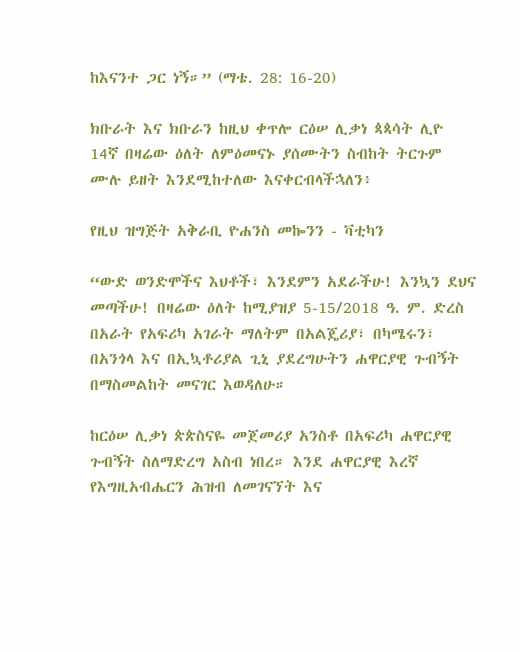ከእናንተ ጋር ነኝ።” (ማቴ. 28: 16-20)

ክቡራት እና ክቡራን ከዚህ ቀጥሎ ርዕሠ ሊቃነ ጳጳሳት ሊዮ 14ኛ በዛሬው ዕለት ለምዕመናኑ ያሰሙትን ስብከት ትርጉም ሙሉ ይዘት እንደሚከተለው እናቀርብላችኋለን፥

የዚህ ዝግጅት አቅራቢ ዮሐንስ መኰንን - ቫቲካን

“ውድ ወንድሞችና እህቶች፣ እንደምን አደራችሁ! እንኳን ደህና መጣችሁ! በዛሬው ዕለት ከሚያዝያ 5-15/2018 ዓ. ም. ድረስ በአራት የአፍሪካ አገራት ማለትም በአልጄሪያ፣ በካሜሩን፣ በአንጎላ እና በኢኳቶሪያል ጊኒ ያደረግሁትን ሐዋርያዊ ጉብኝት በማስመልከት መናገር እወዳለሁ።

ከርዕሠ ሊቃነ ጵጵስናዬ መጀመሪያ አንስቶ በአፍሪካ ሐዋርያዊ ጉብኝት ስለማድረግ አስብ ነበረ። እንደ ሐዋርያዊ እረኛ የእግዚአብሔርን ሕዝብ ለመገናኘት እና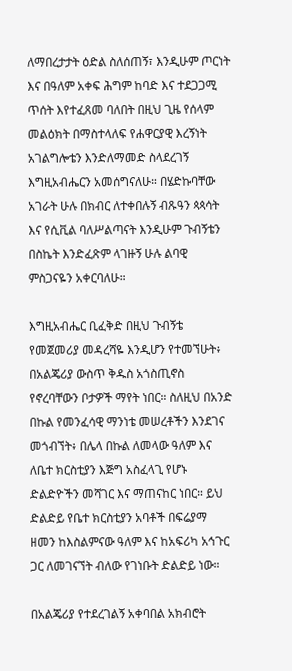ለማበረታታት ዕድል ስለሰጠኝ፣ እንዲሁም ጦርነት እና በዓለም አቀፍ ሕግም ከባድ እና ተደጋጋሚ ጥሰት እየተፈጸመ ባለበት በዚህ ጊዜ የሰላም መልዕክት በማስተላለፍ የሐዋርያዊ እረኝነት አገልግሎቴን እንድለማመድ ስላደረገኝ እግዚአብሔርን አመሰግናለሁ። በሄድኩባቸው አገራት ሁሉ በክብር ለተቀበሉኝ ብጹዓን ጳጳሳት እና የሲቪል ባለሥልጣናት እንዲሁም ጉብኝቴን በስኬት እንድፈጽም ላገዙኝ ሁሉ ልባዊ ምስጋናዬን አቀርባለሁ።

እግዚአብሔር ቢፈቅድ በዚህ ጉብኝቴ የመጀመሪያ መዳረሻዬ እንዲሆን የተመኘሁት፥ በአልጄሪያ ውስጥ ቅዱስ አጎስጢኖስ የኖረባቸውን ቦታዎች ማየት ነበር። ስለዚህ በአንድ በኩል የመንፈሳዊ ማንነቴ መሠረቶችን እንደገና መጎብኘት፥ በሌላ በኩል ለመላው ዓለም እና ለቤተ ክርስቲያን እጅግ አስፈላጊ የሆኑ ድልድዮችን መሻገር እና ማጠናከር ነበር። ይህ ድልድይ የቤተ ክርስቲያን አባቶች በፍሬያማ ዘመን ከእስልምናው ዓለም እና ከአፍሪካ አኅጉር ጋር ለመገናኘት ብለው የገነቡት ድልድይ ነው።

በአልጄሪያ የተደረገልኝ አቀባበል አክብሮት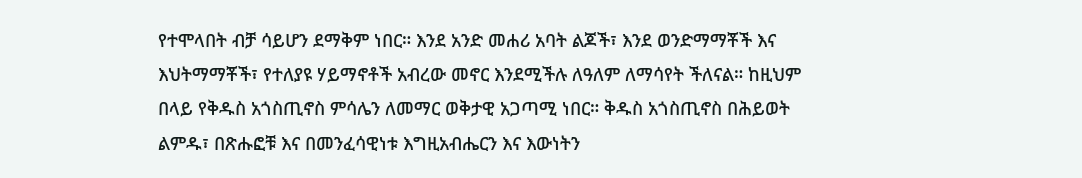የተሞላበት ብቻ ሳይሆን ደማቅም ነበር። እንደ አንድ መሐሪ አባት ልጆች፣ እንደ ወንድማማቾች እና እህትማማቾች፣ የተለያዩ ሃይማኖቶች አብረው መኖር እንደሚችሉ ለዓለም ለማሳየት ችለናል። ከዚህም በላይ የቅዱስ አጎስጢኖስ ምሳሌን ለመማር ወቅታዊ አጋጣሚ ነበር። ቅዱስ አጎስጢኖስ በሕይወት ልምዱ፣ በጽሑፎቹ እና በመንፈሳዊነቱ እግዚአብሔርን እና እውነትን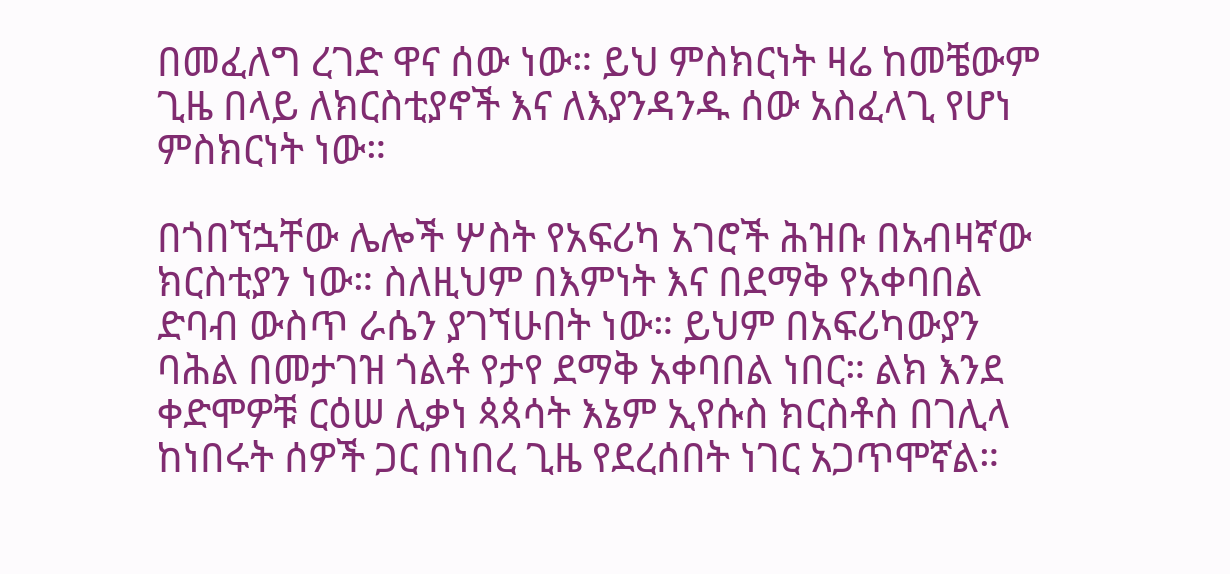በመፈለግ ረገድ ዋና ሰው ነው። ይህ ምስክርነት ዛሬ ከመቼውም ጊዜ በላይ ለክርስቲያኖች እና ለእያንዳንዱ ሰው አስፈላጊ የሆነ ምስክርነት ነው።

በጎበኘኋቸው ሌሎች ሦስት የአፍሪካ አገሮች ሕዝቡ በአብዛኛው ክርስቲያን ነው። ስለዚህም በእምነት እና በደማቅ የአቀባበል ድባብ ውስጥ ራሴን ያገኘሁበት ነው። ይህም በአፍሪካውያን ባሕል በመታገዝ ጎልቶ የታየ ደማቅ አቀባበል ነበር። ልክ እንደ ቀድሞዎቹ ርዕሠ ሊቃነ ጳጳሳት እኔም ኢየሱስ ክርስቶስ በገሊላ ከነበሩት ሰዎች ጋር በነበረ ጊዜ የደረሰበት ነገር አጋጥሞኛል።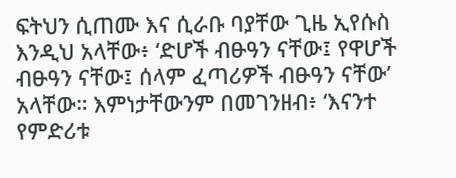ፍትህን ሲጠሙ እና ሲራቡ ባያቸው ጊዜ ኢየሱስ እንዲህ አላቸው፥ ‘ድሆች ብፁዓን ናቸው፤ የዋሆች ብፁዓን ናቸው፤ ሰላም ፈጣሪዎች ብፁዓን ናቸው’ አላቸው። እምነታቸውንም በመገንዘብ፥ ‘እናንተ የምድሪቱ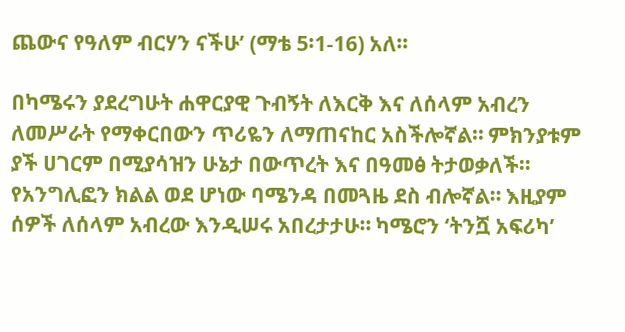ጨውና የዓለም ብርሃን ናችሁ’ (ማቴ 5፡1-16) አለ።

በካሜሩን ያደረግሁት ሐዋርያዊ ጉብኝት ለእርቅ እና ለሰላም አብረን ለመሥራት የማቀርበውን ጥሪዬን ለማጠናከር አስችሎኛል። ምክንያቱም ያች ሀገርም በሚያሳዝን ሁኔታ በውጥረት እና በዓመፅ ትታወቃለች። የአንግሊፎን ክልል ወደ ሆነው ባሜንዳ በመጓዜ ደስ ብሎኛል። እዚያም ሰዎች ለሰላም አብረው እንዲሠሩ አበረታታሁ። ካሜሮን ‘ትንሿ አፍሪካ’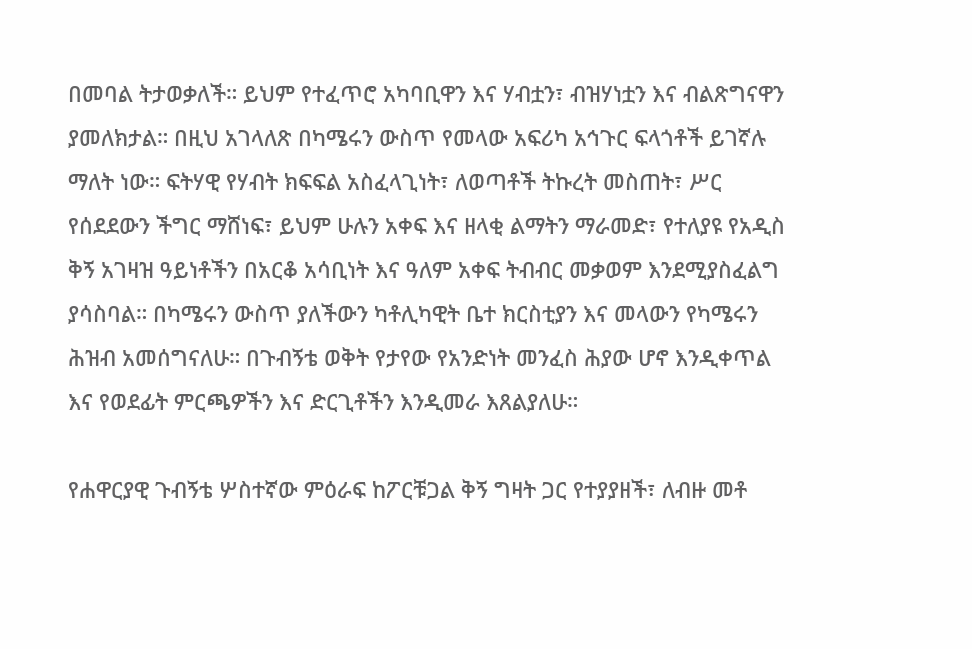በመባል ትታወቃለች። ይህም የተፈጥሮ አካባቢዋን እና ሃብቷን፣ ብዝሃነቷን እና ብልጽግናዋን ያመለክታል። በዚህ አገላለጽ በካሜሩን ውስጥ የመላው አፍሪካ አኅጉር ፍላጎቶች ይገኛሉ ማለት ነው። ፍትሃዊ የሃብት ክፍፍል አስፈላጊነት፣ ለወጣቶች ትኩረት መስጠት፣ ሥር የሰደደውን ችግር ማሸነፍ፣ ይህም ሁሉን አቀፍ እና ዘላቂ ልማትን ማራመድ፣ የተለያዩ የአዲስ ቅኝ አገዛዝ ዓይነቶችን በአርቆ አሳቢነት እና ዓለም አቀፍ ትብብር መቃወም እንደሚያስፈልግ ያሳስባል። በካሜሩን ውስጥ ያለችውን ካቶሊካዊት ቤተ ክርስቲያን እና መላውን የካሜሩን ሕዝብ አመሰግናለሁ። በጉብኝቴ ወቅት የታየው የአንድነት መንፈስ ሕያው ሆኖ እንዲቀጥል እና የወደፊት ምርጫዎችን እና ድርጊቶችን እንዲመራ እጸልያለሁ።

የሐዋርያዊ ጉብኝቴ ሦስተኛው ምዕራፍ ከፖርቹጋል ቅኝ ግዛት ጋር የተያያዘች፣ ለብዙ መቶ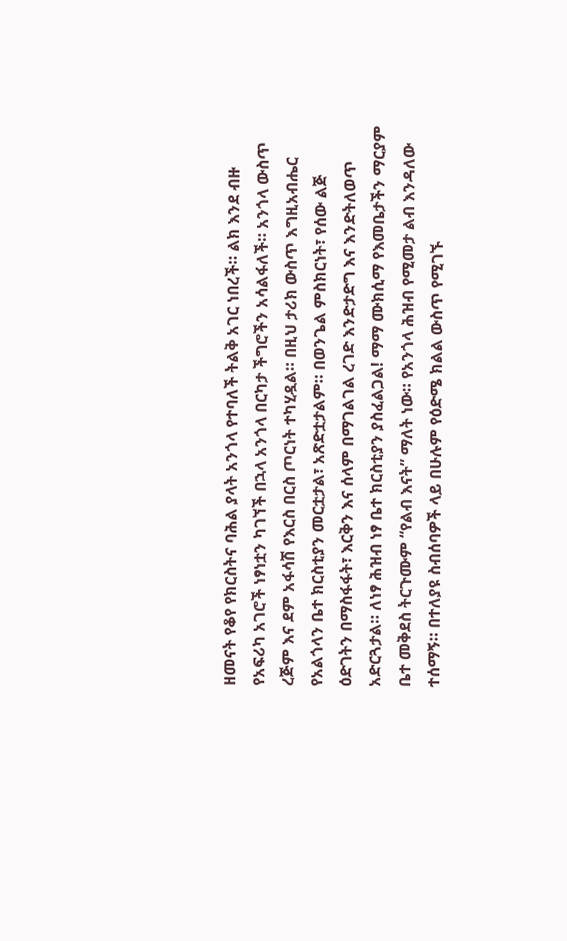ዘመናት የቆየ የክርስትና ባሕል ያላት አንጎላ የተባለች ትልቅ አገር ነበረች። ልክ እንደ ብዙ የአፍሪካ አገሮች ነፃነቷን ካገኘች በኋላ አንጎላ በርካታ ችግሮችን አሳልፋለች። አንጎላ ውስጥ ረጅም እና ደም አፋሳሽ የእርስ በርስ ጦርነት ተካሂዷል። በዚህ ታሪክ ውስጥ እግዚአብሔር የአልጎላን ቤተ ክርስቲያን መርቷታል፣ አጽድቷታልም። በወንጌል ምስክርነት፣ የሰው ልጅ ዕድገትን በማስፋፋት፣ እርቅን እና ሰላም በማገልገል ረገድ እንድታድግ እና እንድትለወጥ አድርጓታል። ለነፃ ሕዝብ ነፃ ቤተ ክርስቲያን ያስፈልጋል! ማማ ሙክሲማ የእመቤታችን ማርያም ቤተ መቅደስ ትርጉሙም “የልብ እናት” ማለት ነው። የአንጎላ ሕዝብ የሚመታ ልብ እንዳለው ተሰማኝ። በተለያዩ ስብሰባዎች ላይ በሁሉም የዕድሜ ክልል ውስጥ የሚገኙ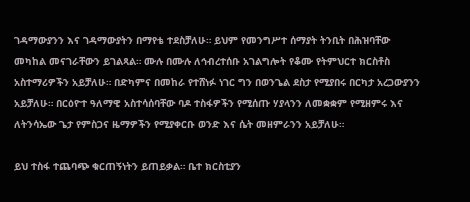ገዳማውያንን እና ገዳማውያትን በማየቴ ተደስቻለሁ። ይህም የመንግሥተ ሰማያት ትንቢት በሕዝባቸው መካከል መናገራቸውን ይገልጻል። ሙሉ በሙሉ ለኅብረተሰቡ አገልግሎት የቆሙ የትምህርተ ክርስቶስ አስተማሪዎችን አይቻለሁ። በድካምና በመከራ የተሸነፉ ነገር ግን በወንጌል ደስታ የሚያበሩ በርካታ አረጋውያንን አይቻለሁ። በርዕዮተ ዓለማዊ አስተሳሰባቸው ባዶ ተስፋዎችን የሚሰጡ ሃያላንን ለመቋቋም የሚዘምሩ እና ለትንሳኤው ጌታ የምስጋና ዜማዎችን የሚያቀርቡ ወንድ እና ሴት መዘምራንን አይቻለሁ።

ይህ ተስፋ ተጨባጭ ቁርጠኝነትን ይጠይቃል። ቤተ ክርስቲያን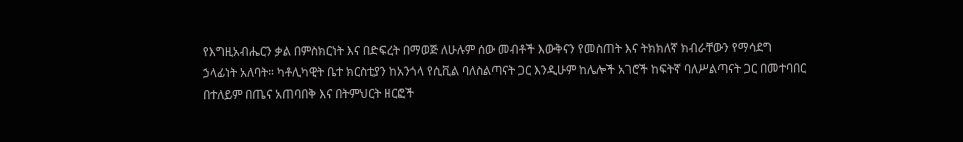የእግዚአብሔርን ቃል በምስክርነት እና በድፍረት በማወጅ ለሁሉም ሰው መብቶች እውቅናን የመስጠት እና ትክክለኛ ክብራቸውን የማሳደግ ኃላፊነት አለባት። ካቶሊካዊት ቤተ ክርስቲያን ከአንጎላ የሲቪል ባለስልጣናት ጋር እንዲሁም ከሌሎች አገሮች ከፍትኛ ባለሥልጣናት ጋር በመተባበር በተለይም በጤና አጠባበቅ እና በትምህርት ዘርፎች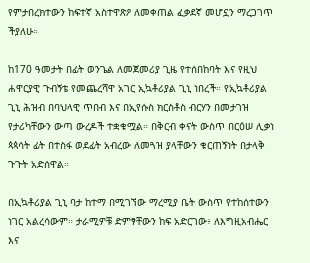የምታበረክተውን ከፍተኛ አስተዋጽዖ ለመቀጠል ፈቃደኛ መሆኗን ማረጋገጥ ችያለሁ።

ከ170 ዓመታት በፊት ወንጌል ለመጀመሪያ ጊዜ የተሰበከባት እና የዚህ ሐዋርያዊ ጉብኝቴ የመጨረሻዋ አገር ኢኳቶሪያል ጊኒ ነበረች። የኢኳቶሪያል ጊኒ ሕዝብ በባህላዊ ጥበብ እና በኢየሱስ ክርስቶስ ብርሃን በመታገዝ የታሪካቸውን ውጣ ውረዶች ተቋቁሟል። በቅርብ ቀናት ውስጥ በርዕሠ ሊቃነ ጳጳሳት ፊት በተስፋ ወደፊት አብረው ለመጓዝ ያላቸውን ቁርጠኝነት በታላቅ ጉጉት አድሰዋል።

በኢኳቶሪያል ጊኒ ባታ ከተማ በሚገኘው ማረሚያ ቤት ውስጥ የተከሰተውን ነገር አልረሳውም። ታራሚዎቹ ድምፃቸውን ከፍ አድርገው፥ ለእግዚአብሔር እና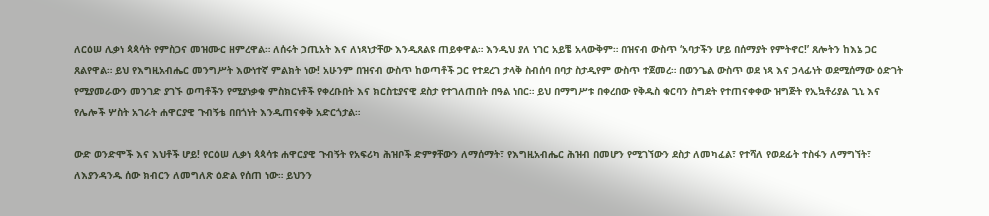ለርዕሠ ሊቃነ ጳጳሳት የምስጋና መዝሙር ዘምረዋል። ለሰሩት ኃጢአት እና ለነጻነታቸው እንዲጸልዩ ጠይቀዋል። እንዲህ ያለ ነገር አይቼ አላውቅም። በዝናብ ውስጥ ‘አባታችን ሆይ በሰማያት የምትኖር!’ ጸሎትን ከእኔ ጋር ጸልየዋል። ይህ የእግዚአብሔር መንግሥት እውነተኛ ምልክት ነው! አሁንም በዝናብ ውስጥ ከወጣቶች ጋር የተደረገ ታላቅ ስብሰባ በባታ ስታዲየም ውስጥ ተጀመረ። በወንጌል ውስጥ ወደ ነጻ እና ኃላፊነት ወደሚሰማው ዕድገት የሚያመራውን መንገድ ያገኙ ወጣቶችን የሚያነቃቁ ምስክርነቶች የቀረቡበት እና ክርስቲያናዊ ደስታ የተገለጠበት በዓል ነበር። ይህ በማግሥቱ በቀረበው የቅዱስ ቁርባን ስግደት የተጠናቀቀው ዝግጅት የኢኳቶሪያል ጊኒ እና የሌሎች ሦስት አገራት ሐዋርያዊ ጉብኝቴ በበጎነት እንዲጠናቀቅ አድርጎታል።

ውድ ወንድሞች እና እህቶች ሆይ! የርዕሠ ሊቃነ ጳጳሳቱ ሐዋርያዊ ጉብኝት የአፍሪካ ሕዝቦች ድምፃቸውን ለማሰማት፣ የእግዚአብሔር ሕዝብ በመሆን የሚገኘውን ደስታ ለመካፈል፣ የተሻለ የወደፊት ተስፋን ለማግኘት፣ ለእያንዳንዱ ሰው ክብርን ለመግለጽ ዕድል የሰጠ ነው። ይህንን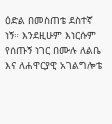ዕድል በመስጠቴ ደስተኛ ነኝ። እንደዚሁም እነርሱም የሰጡኝ ነገር በሙሉ ለልቤ እና ለሐዋርያዊ አገልግሎቴ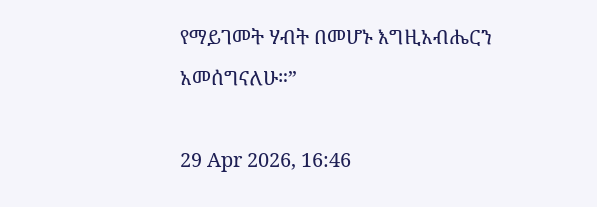የማይገመት ሃብት በመሆኑ እግዚአብሔርን አመሰግናለሁ።”

29 Apr 2026, 16:46